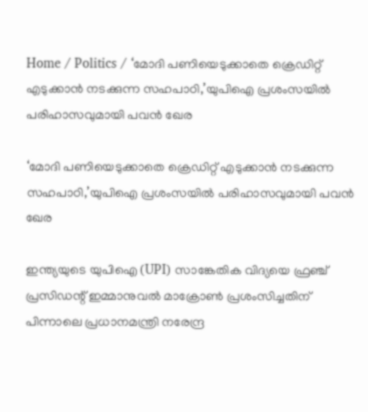Home / Politics / ‘മോദി പണിയെടുക്കാതെ ക്രെഡിറ്റ് എടുക്കാൻ നടക്കുന്ന സഹപാഠി,’യുപിഐ പ്രശംസയിൽ പരിഹാസവുമായി പവൻ ഖേര

‘മോദി പണിയെടുക്കാതെ ക്രെഡിറ്റ് എടുക്കാൻ നടക്കുന്ന സഹപാഠി,’യുപിഐ പ്രശംസയിൽ പരിഹാസവുമായി പവൻ ഖേര

ഇന്ത്യയുടെ യുപിഐ (UPI) സാങ്കേതിക വിദ്യയെ ഫ്രഞ്ച് പ്രസിഡന്റ് ഇമ്മാനുവൽ മാക്രോൺ പ്രശംസിച്ചതിന് പിന്നാലെ പ്രധാനമന്ത്രി നരേന്ദ്ര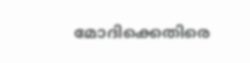മോദിക്കെതിരെ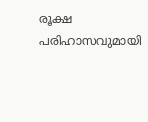രൂക്ഷ പരിഹാസവുമായി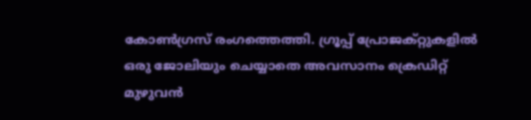കോൺഗ്രസ് രംഗത്തെത്തി. ഗ്രൂപ്പ് പ്രോജക്റ്റുകളിൽ ഒരു ജോലിയും ചെയ്യാതെ അവസാനം ക്രെഡിറ്റ് മുഴുവൻ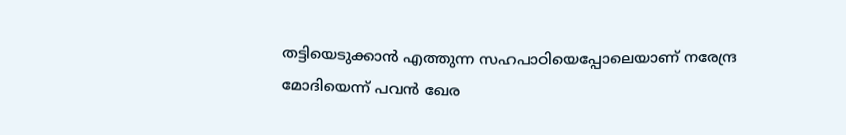തട്ടിയെടുക്കാൻ എത്തുന്ന സഹപാഠിയെപ്പോലെയാണ് നരേന്ദ്ര മോദിയെന്ന് പവൻ ഖേര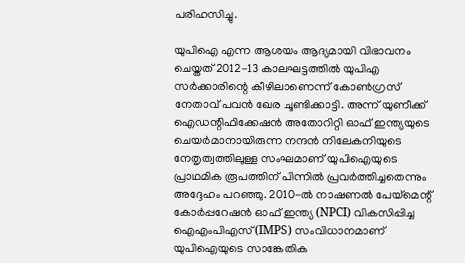പരിഹസിച്ചു.

യുപിഐ എന്ന ആശയം ആദ്യമായി വിഭാവനം ചെയ്തത് 2012-13 കാലഘട്ടത്തിൽ യുപിഎ സർക്കാരിന്റെ കീഴിലാണെന്ന് കോൺഗ്രസ് നേതാവ് പവൻ ഖേര ചൂണ്ടിക്കാട്ടി. അന്ന് യുണീക്ക് ഐഡന്റിഫിക്കേഷൻ അതോറിറ്റി ഓഫ് ഇന്ത്യയുടെ ചെയർമാനായിരുന്ന നന്ദൻ നിലേകനിയുടെ നേതൃത്വത്തിലുള്ള സംഘമാണ് യുപിഐയുടെ പ്രാഥമിക രൂപത്തിന് പിന്നിൽ പ്രവർത്തിച്ചതെന്നും അദ്ദേഹം പറഞ്ഞു. 2010-ൽ നാഷണൽ പേയ്മെന്റ് കോർപ്പറേഷൻ ഓഫ് ഇന്ത്യ (NPCI) വികസിപ്പിച്ച ഐഎംപിഎസ് (IMPS) സംവിധാനമാണ് യുപിഐയുടെ സാങ്കേതിക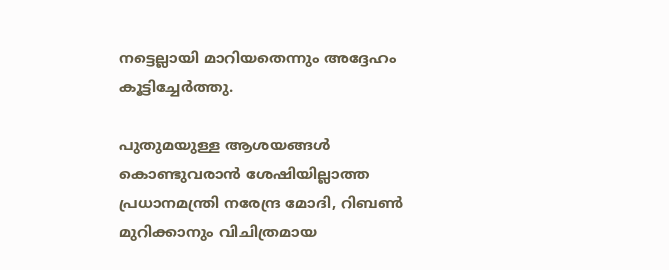നട്ടെല്ലായി മാറിയതെന്നും അദ്ദേഹം കൂട്ടിച്ചേർത്തു.

പുതുമയുള്ള ആശയങ്ങൾ കൊണ്ടുവരാൻ ശേഷിയില്ലാത്ത പ്രധാനമന്ത്രി നരേന്ദ്ര മോദി, റിബൺ മുറിക്കാനും വിചിത്രമായ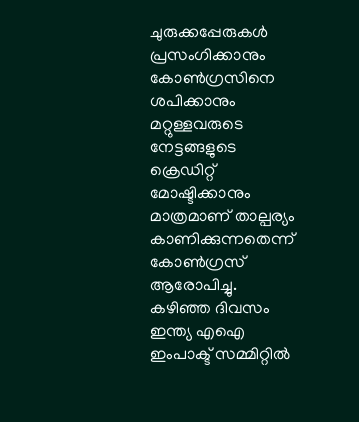ചുരുക്കപ്പേരുകൾ പ്രസംഗിക്കാനും കോൺഗ്രസിനെ ശപിക്കാനും മറ്റുള്ളവരുടെ നേട്ടങ്ങളുടെ ക്രെഡിറ്റ് മോഷ്ടിക്കാനും മാത്രമാണ് താല്പര്യം കാണിക്കുന്നതെന്ന് കോൺഗ്രസ് ആരോപിച്ചു. കഴിഞ്ഞ ദിവസം ഇന്ത്യ എഐ ഇംപാക്ട് സമ്മിറ്റിൽ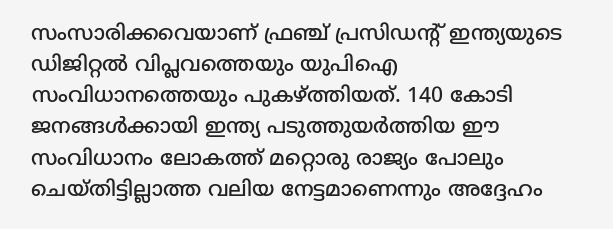സംസാരിക്കവെയാണ് ഫ്രഞ്ച് പ്രസിഡന്റ് ഇന്ത്യയുടെ ഡിജിറ്റൽ വിപ്ലവത്തെയും യുപിഐ സംവിധാനത്തെയും പുകഴ്ത്തിയത്. 140 കോടി ജനങ്ങൾക്കായി ഇന്ത്യ പടുത്തുയർത്തിയ ഈ സംവിധാനം ലോകത്ത് മറ്റൊരു രാജ്യം പോലും ചെയ്തിട്ടില്ലാത്ത വലിയ നേട്ടമാണെന്നും അദ്ദേഹം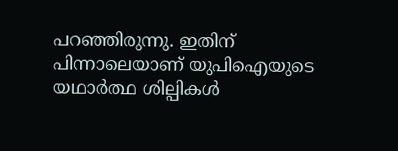പറഞ്ഞിരുന്നു. ഇതിന് പിന്നാലെയാണ് യുപിഐയുടെ യഥാർത്ഥ ശില്പികൾ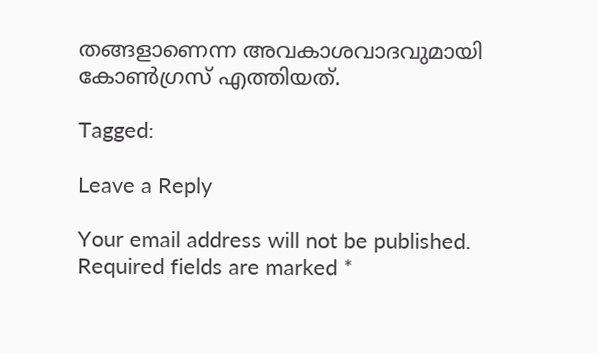തങ്ങളാണെന്ന അവകാശവാദവുമായി കോൺഗ്രസ് എത്തിയത്.

Tagged:

Leave a Reply

Your email address will not be published. Required fields are marked *